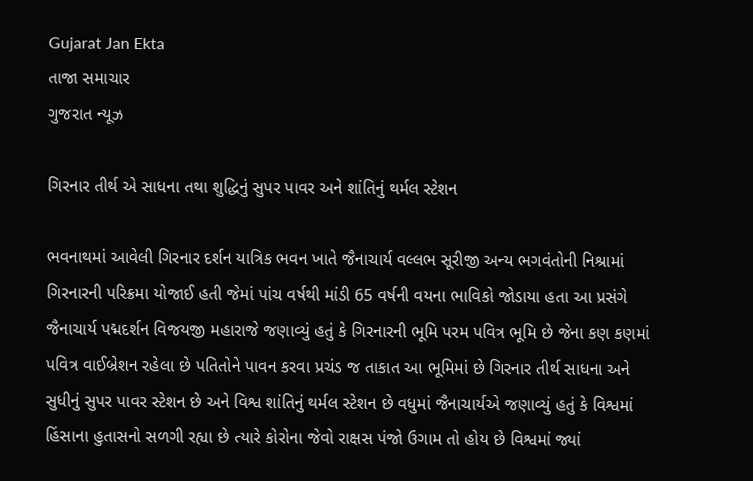Gujarat Jan Ekta
તાજા સમાચાર
ગુજરાત ન્યૂઝ

ગિરનાર તીર્થ એ સાધના તથા શુદ્ધિનું સુપર પાવર અને શાંતિનું થર્મલ સ્ટેશન

ભવનાથમાં આવેલી ગિરનાર દર્શન યાત્રિક ભવન ખાતે જૈનાચાર્ય વલ્લભ સૂરીજી અન્ય ભગવંતોની નિશ્રામાં ગિરનારની પરિક્રમા યોજાઈ હતી જેમાં પાંચ વર્ષથી માંડી 65 વર્ષની વયના ભાવિકો જોડાયા હતા આ પ્રસંગે જૈનાચાર્ય પદ્મદર્શન વિજયજી મહારાજે જણાવ્યું હતું કે ગિરનારની ભૂમિ પરમ પવિત્ર ભૂમિ છે જેના કણ કણમાં પવિત્ર વાઈબ્રેશન રહેલા છે પતિતોને પાવન કરવા પ્રચંડ જ તાકાત આ ભૂમિમાં છે ગિરનાર તીર્થ સાધના અને સુધીનું સુપર પાવર સ્ટેશન છે અને વિશ્વ શાંતિનું થર્મલ સ્ટેશન છે વધુમાં જૈનાચાર્યએ જણાવ્યું હતું કે વિશ્વમાં હિંસાના હુતાસનો સળગી રહ્યા છે ત્યારે કોરોના જેવો રાક્ષસ પંજો ઉગામ તો હોય છે વિશ્વમાં જ્યાં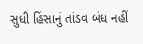સુધી હિંસાનું તાંડવ બંધ નહીં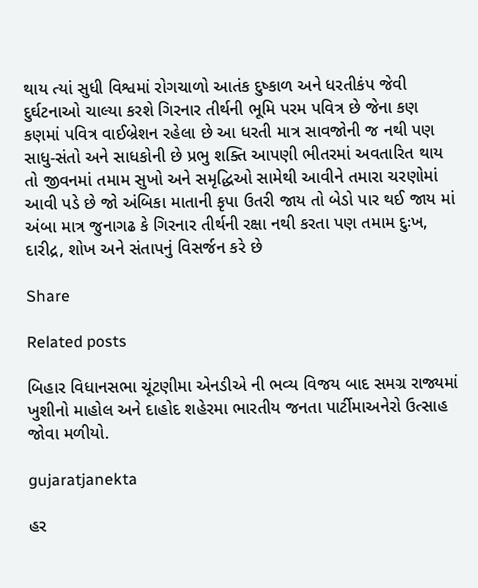થાય ત્યાં સુધી વિશ્વમાં રોગચાળો આતંક દુષ્કાળ અને ધરતીકંપ જેવી દુર્ઘટનાઓ ચાલ્યા કરશે ગિરનાર તીર્થની ભૂમિ પરમ પવિત્ર છે જેના કણ કણમાં પવિત્ર વાઈબ્રેશન રહેલા છે આ ધરતી માત્ર સાવજોની જ નથી પણ સાધુ-સંતો અને સાધકોની છે પ્રભુ શક્તિ આપણી ભીતરમાં અવતારિત થાય તો જીવનમાં તમામ સુખો અને સમૃદ્ધિઓ સામેથી આવીને તમારા ચરણોમાં આવી પડે છે જો અંબિકા માતાની કૃપા ઉતરી જાય તો બેડો પાર થઈ જાય માં અંબા માત્ર જુનાગઢ કે ગિરનાર તીર્થની રક્ષા નથી કરતા પણ તમામ દુઃખ, દારીદ્ર, શોખ અને સંતાપનું વિસર્જન કરે છે

Share

Related posts

બિહાર વિધાનસભા ચૂંટણીમા એનડીએ ની ભવ્ય વિજય બાદ સમગ્ર રાજ્યમાં ખુશીનો માહોલ અને દાહોદ શહેરમા ભારતીય જનતા પાર્ટીમાઅનેરો ઉત્સાહ જોવા મળીયો.

gujaratjanekta

હર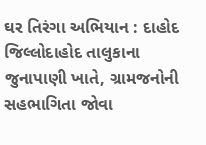ઘર તિરંગા અભિયાન : દાહોદ જિલ્લોદાહોદ તાલુકાના જુનાપાણી ખાતે, ગ્રામજનોની સહભાગિતા જોવા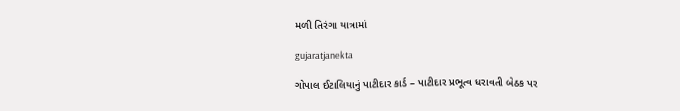મળી તિરંગા યાત્રામાં

gujaratjanekta

ગોપાલ ઈટાલિયાનું પાટીદાર કાર્ડ – પાટીદાર પ્રભૂત્વ ધરાવતી બેઠક પર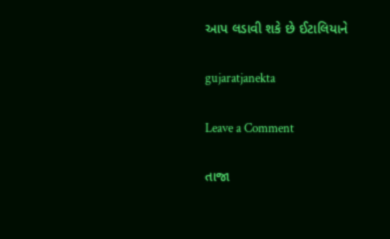આપ લડાવી શકે છે ઈટાલિયાને

gujaratjanekta

Leave a Comment

તાજા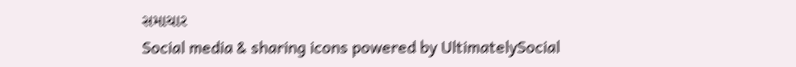સમાચાર
Social media & sharing icons powered by UltimatelySocial